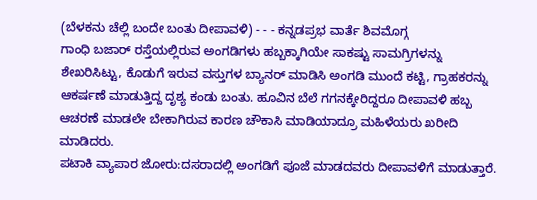(ಬೆಳಕನು ಚೆಲ್ಲಿ ಬಂದೇ ಬಂತು ದೀಪಾವಳಿ) - - - ಕನ್ನಡಪ್ರಭ ವಾರ್ತೆ ಶಿವಮೊಗ್ಗ
ಗಾಂಧಿ ಬಜಾರ್ ರಸ್ತೆಯಲ್ಲಿರುವ ಅಂಗಡಿಗಳು ಹಬ್ಬಕ್ಕಾಗಿಯೇ ಸಾಕಷ್ಟು ಸಾಮಗ್ರಿಗಳನ್ನು ಶೇಖರಿಸಿಟ್ಟು, ಕೊಡುಗೆ ಇರುವ ವಸ್ತುಗಳ ಬ್ಯಾನರ್ ಮಾಡಿಸಿ ಅಂಗಡಿ ಮುಂದೆ ಕಟ್ಟಿ, ಗ್ರಾಹಕರನ್ನು ಆಕರ್ಷಣೆ ಮಾಡುತ್ತಿದ್ದ ದೃಶ್ಯ ಕಂಡು ಬಂತು. ಹೂವಿನ ಬೆಲೆ ಗಗನಕ್ಕೇರಿದ್ದರೂ ದೀಪಾವಳಿ ಹಬ್ಬ ಆಚರಣೆ ಮಾಡಲೇ ಬೇಕಾಗಿರುವ ಕಾರಣ ಚೌಕಾಸಿ ಮಾಡಿಯಾದ್ರೂ ಮಹಿಳೆಯರು ಖರೀದಿ ಮಾಡಿದರು.
ಪಟಾಕಿ ವ್ಯಾಪಾರ ಜೋರು:ದಸರಾದಲ್ಲಿ ಅಂಗಡಿಗೆ ಪೂಜೆ ಮಾಡದವರು ದೀಪಾವಳಿಗೆ ಮಾಡುತ್ತಾರೆ.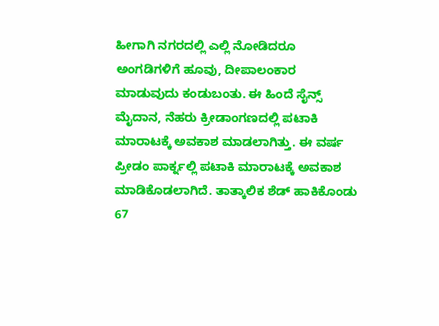ಹೀಗಾಗಿ ನಗರದಲ್ಲಿ ಎಲ್ಲಿ ನೋಡಿದರೂ ಅಂಗಡಿಗಳಿಗೆ ಹೂವು, ದೀಪಾಲಂಕಾರ ಮಾಡುವುದು ಕಂಡುಬಂತು. ಈ ಹಿಂದೆ ಸೈನ್ಸ್ ಮೈದಾನ, ನೆಹರು ಕ್ರೀಡಾಂಗಣದಲ್ಲಿ ಪಟಾಕಿ ಮಾರಾಟಕ್ಕೆ ಅವಕಾಶ ಮಾಡಲಾಗಿತ್ತು. ಈ ವರ್ಷ ಪ್ರೀಡಂ ಪಾರ್ಕ್ನಲ್ಲಿ ಪಟಾಕಿ ಮಾರಾಟಕ್ಕೆ ಅವಕಾಶ ಮಾಡಿಕೊಡಲಾಗಿದೆ. ತಾತ್ಕಾಲಿಕ ಶೆಡ್ ಹಾಕಿಕೊಂಡು 67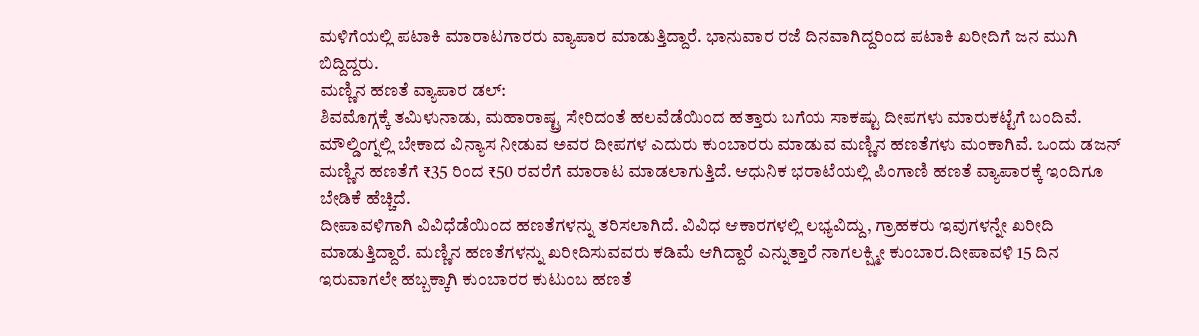ಮಳಿಗೆಯಲ್ಲಿ ಪಟಾಕಿ ಮಾರಾಟಗಾರರು ವ್ಯಾಪಾರ ಮಾಡುತ್ತಿದ್ದಾರೆ. ಭಾನುವಾರ ರಜೆ ದಿನವಾಗಿದ್ದರಿಂದ ಪಟಾಕಿ ಖರೀದಿಗೆ ಜನ ಮುಗಿ ಬಿದ್ದಿದ್ದರು.
ಮಣ್ಣಿನ ಹಣತೆ ವ್ಯಾಪಾರ ಡಲ್:
ಶಿವಮೊಗ್ಗಕ್ಕೆ ತಮಿಳುನಾಡು, ಮಹಾರಾಷ್ಟ್ರ ಸೇರಿದಂತೆ ಹಲವೆಡೆಯಿಂದ ಹತ್ತಾರು ಬಗೆಯ ಸಾಕಷ್ಟು ದೀಪಗಳು ಮಾರುಕಟ್ಟೆಗೆ ಬಂದಿವೆ. ಮೌಲ್ಡಿಂಗ್ನಲ್ಲಿ ಬೇಕಾದ ವಿನ್ಯಾಸ ನೀಡುವ ಅವರ ದೀಪಗಳ ಎದುರು ಕುಂಬಾರರು ಮಾಡುವ ಮಣ್ಣಿನ ಹಣತೆಗಳು ಮಂಕಾಗಿವೆ. ಒಂದು ಡಜನ್ ಮಣ್ಣಿನ ಹಣತೆಗೆ ₹35 ರಿಂದ ₹50 ರವರೆಗೆ ಮಾರಾಟ ಮಾಡಲಾಗುತ್ತಿದೆ. ಆಧುನಿಕ ಭರಾಟೆಯಲ್ಲಿ ಪಿಂಗಾಣಿ ಹಣತೆ ವ್ಯಾಪಾರಕ್ಕೆ ಇಂದಿಗೂ ಬೇಡಿಕೆ ಹೆಚ್ಚಿದೆ.
ದೀಪಾವಳಿಗಾಗಿ ವಿವಿಧೆಡೆಯಿಂದ ಹಣತೆಗಳನ್ನು ತರಿಸಲಾಗಿದೆ. ವಿವಿಧ ಆಕಾರಗಳಲ್ಲಿ ಲಭ್ಯವಿದ್ದು, ಗ್ರಾಹಕರು ಇವುಗಳನ್ನೇ ಖರೀದಿ ಮಾಡುತ್ತಿದ್ದಾರೆ. ಮಣ್ಣಿನ ಹಣತೆಗಳನ್ನು ಖರೀದಿಸುವವರು ಕಡಿಮೆ ಆಗಿದ್ದಾರೆ ಎನ್ನುತ್ತಾರೆ ನಾಗಲಕ್ಷ್ಮೀ ಕುಂಬಾರ.ದೀಪಾವಳಿ 15 ದಿನ ಇರುವಾಗಲೇ ಹಬ್ಬಕ್ಕಾಗಿ ಕುಂಬಾರರ ಕುಟುಂಬ ಹಣತೆ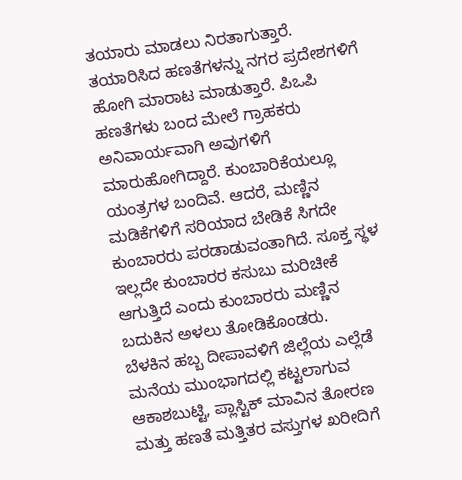ತಯಾರು ಮಾಡಲು ನಿರತಾಗುತ್ತಾರೆ. ತಯಾರಿಸಿದ ಹಣತೆಗಳನ್ನು ನಗರ ಪ್ರದೇಶಗಳಿಗೆ ಹೋಗಿ ಮಾರಾಟ ಮಾಡುತ್ತಾರೆ. ಪಿಒಪಿ ಹಣತೆಗಳು ಬಂದ ಮೇಲೆ ಗ್ರಾಹಕರು ಅನಿವಾರ್ಯವಾಗಿ ಅವುಗಳಿಗೆ ಮಾರುಹೋಗಿದ್ದಾರೆ. ಕುಂಬಾರಿಕೆಯಲ್ಲೂ ಯಂತ್ರಗಳ ಬಂದಿವೆ. ಆದರೆ, ಮಣ್ಣಿನ ಮಡಿಕೆಗಳಿಗೆ ಸರಿಯಾದ ಬೇಡಿಕೆ ಸಿಗದೇ ಕುಂಬಾರರು ಪರಡಾಡುವಂತಾಗಿದೆ. ಸೂಕ್ತ ಸ್ಥಳ ಇಲ್ಲದೇ ಕುಂಬಾರರ ಕಸುಬು ಮರಿಚೀಕೆ ಆಗುತ್ತಿದೆ ಎಂದು ಕುಂಬಾರರು ಮಣ್ಣಿನ ಬದುಕಿನ ಅಳಲು ತೋಡಿಕೊಂಡರು.
ಬೆಳಕಿನ ಹಬ್ಬ ದೀಪಾವಳಿಗೆ ಜಿಲ್ಲೆಯ ಎಲ್ಲೆಡೆ ಮನೆಯ ಮುಂಭಾಗದಲ್ಲಿ ಕಟ್ಟಲಾಗುವ ಆಕಾಶಬುಟ್ಟಿ, ಪ್ಲಾಸ್ಟಿಕ್ ಮಾವಿನ ತೋರಣ ಮತ್ತು ಹಣತೆ ಮತ್ತಿತರ ವಸ್ತುಗಳ ಖರೀದಿಗೆ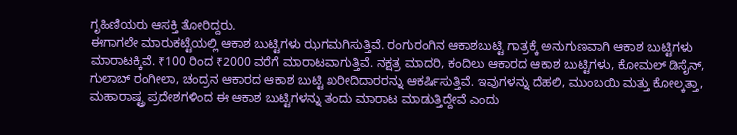ಗೃಹಿಣಿಯರು ಆಸಕ್ತಿ ತೋರಿದ್ದರು.
ಈಗಾಗಲೇ ಮಾರುಕಟ್ಟೆಯಲ್ಲಿ ಆಕಾಶ ಬುಟ್ಟಿಗಳು ಝಗಮಗಿಸುತ್ತಿವೆ. ರಂಗುರಂಗಿನ ಆಕಾಶಬುಟ್ಟಿ ಗಾತ್ರಕ್ಕೆ ಅನುಗುಣವಾಗಿ ಆಕಾಶ ಬುಟ್ಟಿಗಳು ಮಾರಾಟಕ್ಕಿವೆ. ₹100 ರಿಂದ ₹2000 ವರೆಗೆ ಮಾರಾಟವಾಗುತ್ತಿವೆ. ನಕ್ಷತ್ರ ಮಾದರಿ, ಕಂದಿಲು ಆಕಾರದ ಆಕಾಶ ಬುಟ್ಟಿಗಳು, ಕೋಮಲ್ ಡಿಸೈನ್, ಗುಲಾಬ್ ರಂಗೀಲಾ, ಚಂದ್ರನ ಆಕಾರದ ಆಕಾಶ ಬುಟ್ಟಿ ಖರೀದಿದಾರರನ್ನು ಆಕರ್ಷಿಸುತ್ತಿವೆ. ಇವುಗಳನ್ನು ದೆಹಲಿ, ಮುಂಬಯಿ ಮತ್ತು ಕೋಲ್ಕತ್ತಾ, ಮಹಾರಾಷ್ಟ್ರ ಪ್ರದೇಶಗಳಿಂದ ಈ ಆಕಾಶ ಬುಟ್ಟಿಗಳನ್ನು ತಂದು ಮಾರಾಟ ಮಾಡುತ್ತಿದ್ದೇವೆ ಎಂದು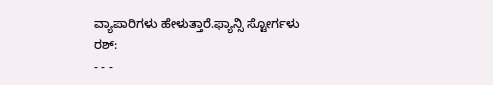ವ್ಯಾಪಾರಿಗಳು ಹೇಳುತ್ತಾರೆ.ಫ್ಯಾನ್ಸಿ ಸ್ಟೋರ್ಗಳು ರಶ್:
- - -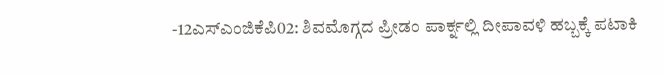-12ಎಸ್ಎಂಜಿಕೆಪಿ02: ಶಿವಮೊಗ್ಗದ ಪ್ರೀಡಂ ಪಾರ್ಕ್ನಲ್ಲಿ ದೀಪಾವಳಿ ಹಬ್ಬಕ್ಕೆ ಪಟಾಕಿ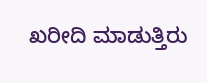ಖರೀದಿ ಮಾಡುತ್ತಿರು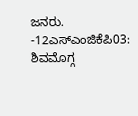ಜನರು. -12ಎಸ್ಎಂಜಿಕೆಪಿ03: ಶಿವಮೊಗ್ಗ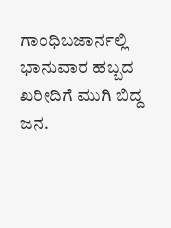ಗಾಂಧಿಬಜಾರ್ನಲ್ಲಿ ಭಾನುವಾರ ಹಬ್ಬದ ಖರೀದಿಗೆ ಮುಗಿ ಬಿದ್ದ ಜನ.